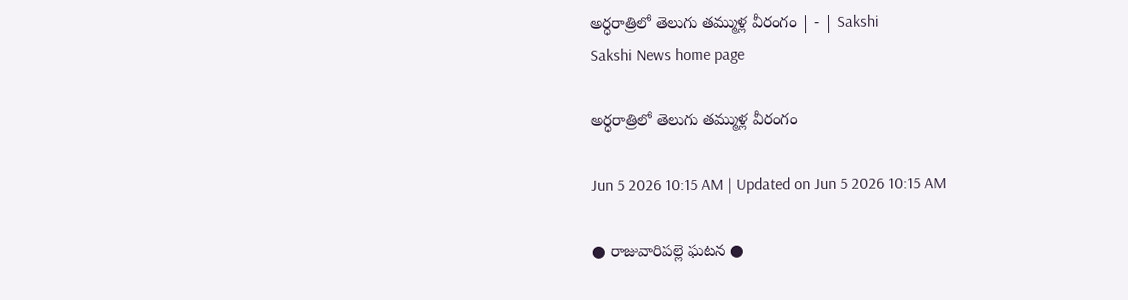అర్ధరాత్రిలో తెలుగు తమ్ముళ్ల వీరంగం | - | Sakshi
Sakshi News home page

అర్ధరాత్రిలో తెలుగు తమ్ముళ్ల వీరంగం

Jun 5 2026 10:15 AM | Updated on Jun 5 2026 10:15 AM

● రాజువారిపల్లె ఘటన ●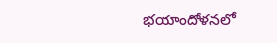భయాందోళనలో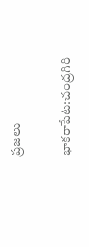ప్రజలు

భాకరాపేట:చంద్రగిరి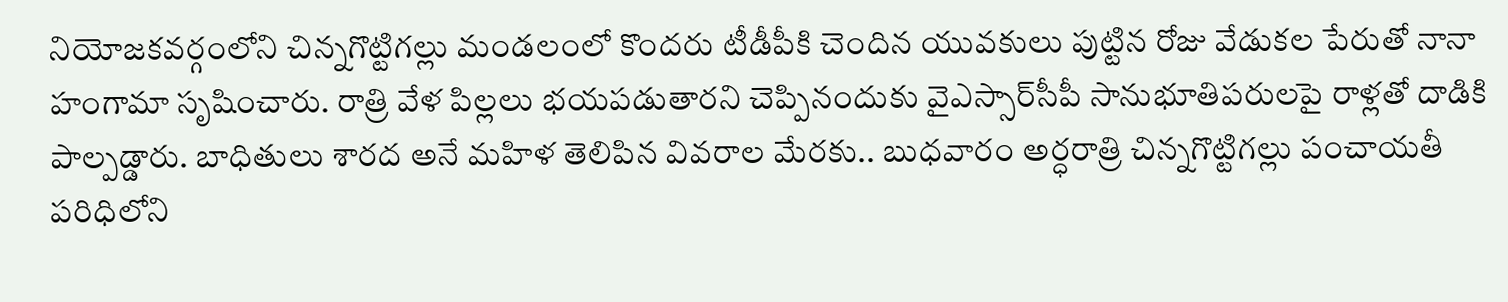నియోజకవర్గంలోని చిన్నగొట్టిగల్లు మండలంలో కొందరు టీడీపీకి చెందిన యువకులు పుట్టిన రోజు వేడుకల పేరుతో నానా హంగామా సృషించారు. రాత్రి వేళ పిల్లలు భయపడుతారని చెప్పినందుకు వైఎస్సార్‌సీపీ సానుభూతిపరులపై రాళ్లతో దాడికి పాల్పడ్డారు. బాధితులు శారద అనే మహిళ తెలిపిన వివరాల మేరకు.. బుధవారం అర్ధరాత్రి చిన్నగొట్టిగల్లు పంచాయతీ పరిధిలోని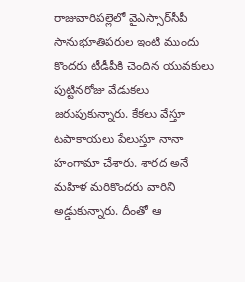రాజువారిపల్లెలో వైఎస్సార్‌సీపీ సానుభూతిపరుల ఇంటి ముందు కొందరు టీడీపీకి చెందిన యువకులు పుట్టినరోజు వేడుకలు జరుపుకున్నారు. కేకలు వేస్తూ టపాకాయలు పేలుస్తూ నానా హంగామా చేశారు. శారద అనే మహిళ మరికొందరు వారిని అడ్డుకున్నారు. దీంతో ఆ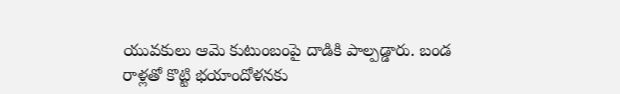యువకులు ఆమె కుటుంబంపై దాడికి పాల్పడ్డారు. బండ రాళ్లతో కొట్టి భయాందోళనకు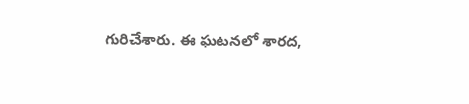గురిచేశారు. ఈ ఘటనలో శారద,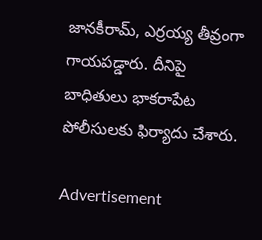జానకీరామ్‌, ఎర్రయ్య తీవ్రంగా గాయపడ్డారు. దీనిపై బాధితులు భాకరాపేట పోలీసులకు ఫిర్యాదు చేశారు.

Advertisement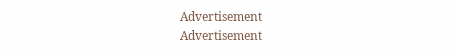Advertisement
Advertisement